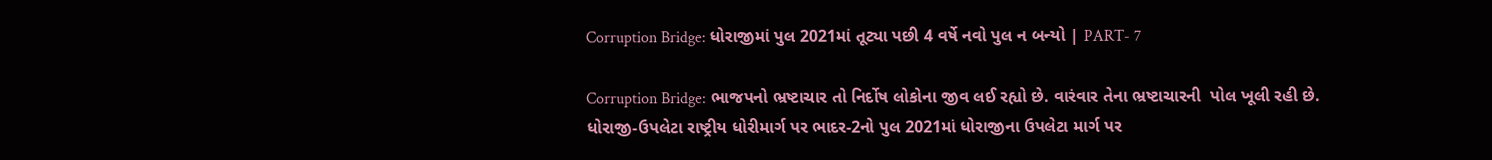Corruption Bridge: ધોરાજીમાં પુલ 2021માં તૂટ્યા પછી 4 વર્ષે નવો પુલ ન બન્યો | PART- 7

Corruption Bridge: ભાજપનો ભ્રષ્ટાચાર તો નિર્દોષ લોકોના જીવ લઈ રહ્યો છે. વારંવાર તેના ભ્રષ્ટાચારની  પોલ ખૂલી રહી છે.  ધોરાજી-ઉપલેટા રાષ્ટ્રીય ધોરીમાર્ગ પર ભાદર-2નો પુલ 2021માં ધોરાજીના ઉપલેટા માર્ગ પર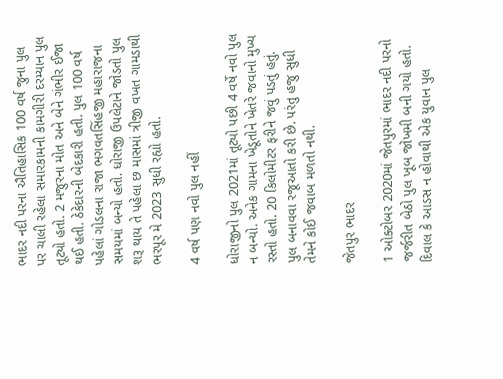ભાદર નદી પરના ઐતિહાસિક 100 વર્ષ જુના પુલ પર ચાલી રહેલા સમારકામની કામગીરી દરમ્યાન પુલ તૂટ્યો હતો. 2 મજુરના મોત અને બેને ગંભીર ઈજા થઈ હતી. ઠેકેદારની બેદકારી હતી. પુલ 100 વર્ષ પહેલાં ગોડલના રાજા ભગવતસિંહજી મહારાજના સમયમાં બન્યો હતો. ધોરાજી ઉપલેટાને જોડતો પુલ શરૂ થાય તે પહેલા છ માસમાં ત્રીજી વખત ગામડાથી ભરપૂર મે 2023 સુધી રહ્યો હતો.

4 વર્ષ પણ નવો પુલ નહીં

ધોરાજીનો પુલ 2021માં તૂટ્યો પછી 4 વર્ષે નવો પુલ ન બન્યો. અનેક ગામના ખેડૂતોને ખેતરે જવાનો મુખ્ય રસ્તો હતો. 20 કિલોમીટર ફરીને જવું પડતું હતું. પુલ બનાવવા રજૂઆતો કરી છે. પરંતુ હજુ સુધી તેમને કોઈ જવાબ મળતો નથી.

જેતપુર ભાદર

1 ઓક્ટોબર 2020માં જેતપુરમાં ભાદર નદી પરનો જર્જરીત બેઠો પુલ ખૂબ જોખમી બની ગયો હતો. દિવાલ કે આડસ ન હોવાથી એક યુવાન પુલ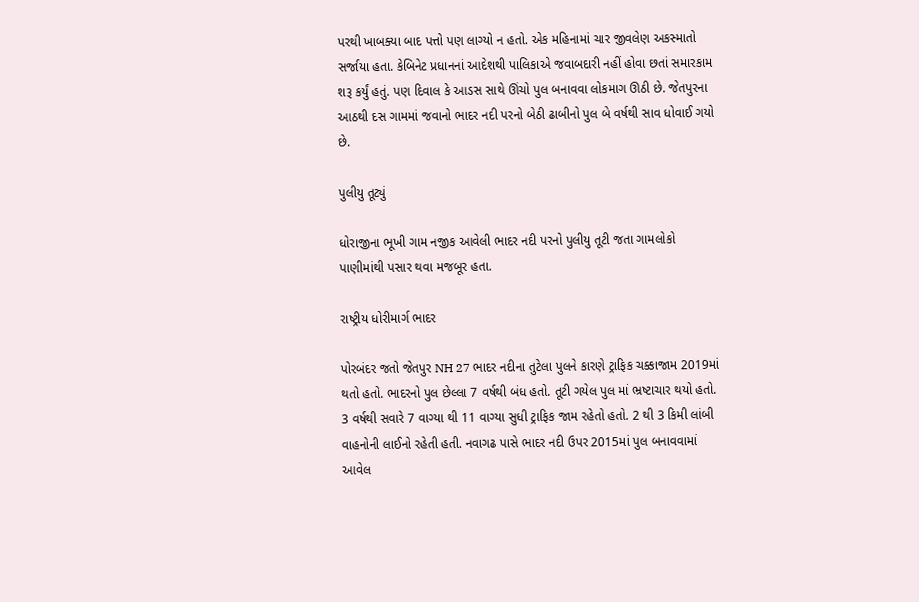પરથી ખાબક્યા બાદ પત્તો પણ લાગ્યો ન હતો. એક મહિનામાં ચાર જીવલેણ અકસ્માતો સર્જાયા હતા. કેબિનેટ પ્રધાનનાં આદેશથી પાલિકાએ જવાબદારી નહીં હોવા છતાં સમારકામ શરૂ કર્યું હતું. પણ દિવાલ કે આડસ સાથે ઊંચો પુલ બનાવવા લોકમાગ ઊઠી છે. જેતપુરના આઠથી દસ ગામમાં જવાનો ભાદર નદી પરનો બેઠી ઢાબીનો પુલ બે વર્ષથી સાવ ધોવાઈ ગયો છે.

પુલીયુ તૂટ્યું

ધોરાજીના ભૂખી ગામ નજીક આવેલી ભાદર નદી પરનો પુલીયુ તૂટી જતા ગામલોકો પાણીમાંથી પસાર થવા મજબૂર હતા.

રાષ્ટ્રીય ધોરીમાર્ગ ભાદર

પોરબંદર જતો જેતપુર NH 27 ભાદર નદીના તુટેલા પુલને કારણે ટ્રાફિક ચક્કાજામ 2019માં થતો હતો. ભાદરનો પુલ છેલ્લા 7 વર્ષથી બંધ હતો. તૂટી ગયેલ પુલ માં ભ્રષ્ટાચાર થયો હતો. 3 વર્ષથી સવારે 7 વાગ્યા થી 11 વાગ્યા સુધી ટ્રાફિક જામ રહેતો હતો. 2 થી 3 કિમી લાંબી વાહનોની લાઈનો રહેતી હતી. નવાગઢ પાસે ભાદર નદી ઉપર 2015માં પુલ બનાવવામાં આવેલ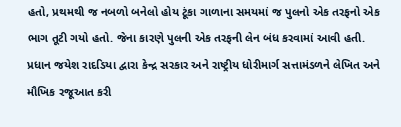હતો, પ્રથમથી જ નબળો બનેલો હોય ટૂંકા ગાળાના સમયમાં જ પુલનો એક તરફનો એક ભાગ તૂટી ગયો હતો. જેના કારણે પુલની એક તરફની લેન બંધ કરવામાં આવી હતી. પ્રધાન જયેશ રાદડિયા દ્વારા કેન્દ્ર સરકાર અને રાષ્ટ્રીય ધોરીમાર્ગ સત્તામંડળને લેખિત અને મૌખિક રજૂઆત કરી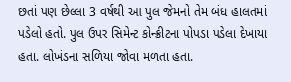છતાં પણ છેલ્લા 3 વર્ષથી આ પુલ જેમનો તેમ બંધ હાલતમાં પડેલો હતો. પુલ ઉપર સિમેન્ટ કોન્ક્રીટના પોપડા પડેલા દેખાયા હતા. લોખંડના સળિયા જોવા મળતા હતા.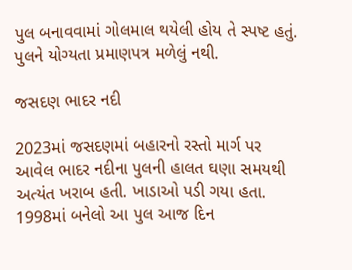પુલ બનાવવામાં ગોલમાલ થયેલી હોય તે સ્પષ્ટ હતું. પુલને યોગ્યતા પ્રમાણપત્ર મળેલું નથી.

જસદણ ભાદર નદી

2023માં જસદણમાં બહારનો રસ્તો માર્ગ પર આવેલ ભાદર નદીના પુલની હાલત ઘણા સમયથી અત્યંત ખરાબ હતી. ખાડાઓ પડી ગયા હતા. 1998માં બનેલો આ પુલ આજ દિન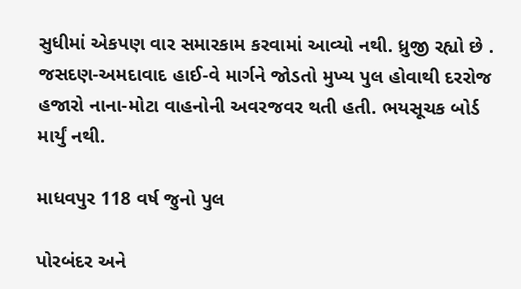સુધીમાં એકપણ વાર સમારકામ કરવામાં આવ્યો નથી. ધ્રુજી રહ્યો છે . જસદણ-અમદાવાદ હાઈ-વે માર્ગને જોડતો મુખ્ય પુલ હોવાથી દરરોજ હજારો નાના-મોટા વાહનોની અવરજવર થતી હતી. ભયસૂચક બોર્ડ માર્યું નથી.

માધવપુર 118 વર્ષ જુનો પુલ

પોરબંદર અને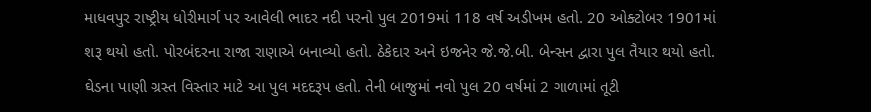માધવપુર રાષ્ટ્રીય ધોરીમાર્ગ પર આવેલી ભાદર નદી પરનો પુલ 2019માં 118 વર્ષ અડીખમ હતો. 20 ઓક્ટોબર 1901માં શરૂ થયો હતો. પોરબંદરના રાજા રાણાએ બનાવ્યો હતો. ઠેકેદાર અને ઇજનેર જે.જે.બી. બેન્સન દ્વારા પુલ તૈયાર થયો હતો. ઘેડના પાણી ગ્રસ્ત વિસ્તાર માટે આ પુલ મદદરૂપ હતો. તેની બાજુમાં નવો પુલ 20 વર્ષમાં 2 ગાળામાં તૂટી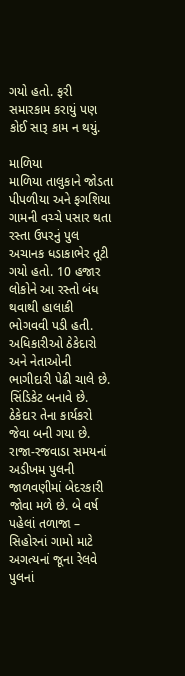ગયો હતો. ફરી સમારકામ કરાયું પણ કોઈ સારૂ કામ ન થયું.

માળિયા
માળિયા તાલુકાને જોડતા પીપળીયા અને ફગશિયા ગામની વચ્ચે પસાર થતા રસ્તા ઉપરનું પુલ અચાનક ધડાકાભેર તૂટી ગયો હતો. 10 હજાર લોકોને આ રસ્તો બંધ થવાથી હાલાકી ભોગવવી પડી હતી. અધિકારીઓ ઠેકેદારો અને નેતાઓની ભાગીદારી પેઢી ચાલે છે. સિંડિકેટ બનાવે છે. ઠેકેદાર તેના કાર્યકરો જેવા બની ગયા છે. રાજા-રજવાડા સમયનાં અડીખમ પુલની જાળવણીમાં બેદરકારી જોવા મળે છે. બે વર્ષ પહેલાં તળાજા – સિહોરનાં ગામો માટે અગત્યનાં જૂના રેલવે પુલનાં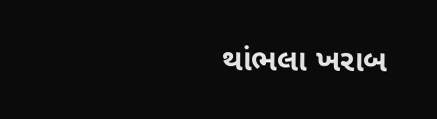થાંભલા ખરાબ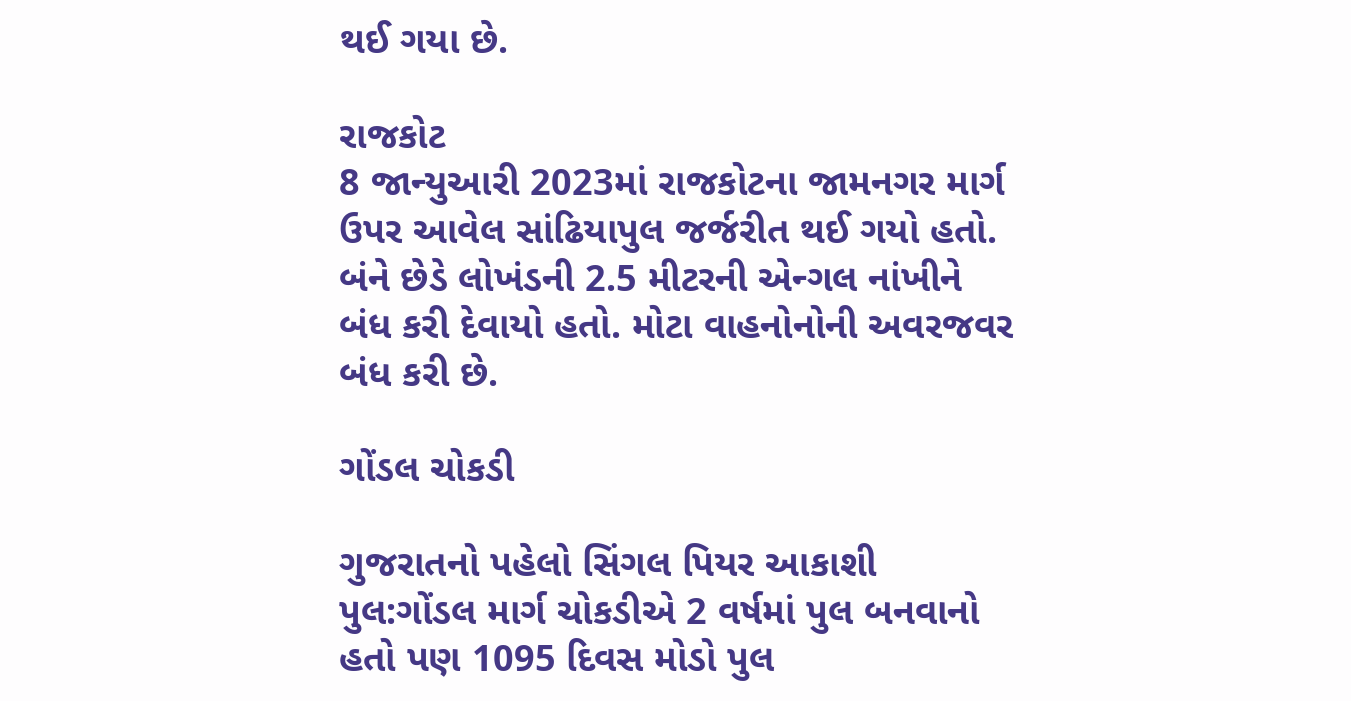થઈ ગયા છે.

રાજકોટ
8 જાન્યુઆરી 2023માં રાજકોટના જામનગર માર્ગ ઉપર આવેલ સાંઢિયાપુલ જર્જરીત થઈ ગયો હતો. બંને છેડે લોખંડની 2.5 મીટરની એન્ગલ નાંખીને બંધ કરી દેવાયો હતો. મોટા વાહનોનોની અવરજવર બંધ કરી છે.

ગોંડલ ચોકડી

ગુજરાતનો પહેલો સિંગલ પિયર આકાશી પુલ:ગોંડલ માર્ગ ચોકડીએ 2 વર્ષમાં પુલ બનવાનો હતો પણ 1095 દિવસ મોડો પુલ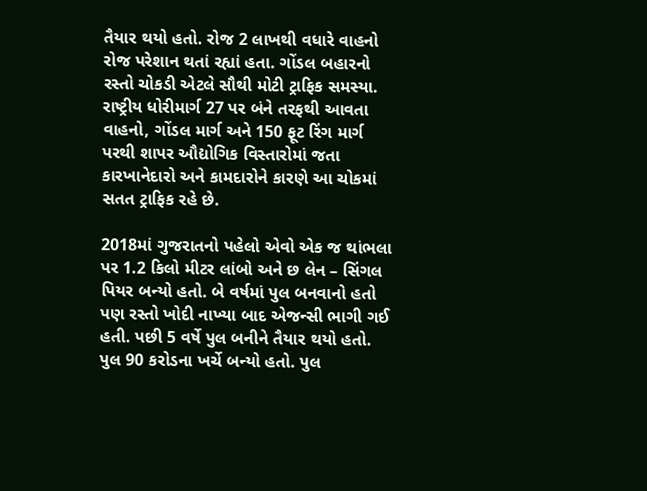તૈયાર થયો હતો. રોજ 2 લાખથી વધારે વાહનો રોજ પરેશાન થતાં રહ્યાં હતા. ગોંડલ બહારનો રસ્તો ચોકડી એટલે સૌથી મોટી ટ્રાફિક સમસ્યા. રાષ્ટ્રીય ધોરીમાર્ગ 27 પર બંને તરફથી આવતા વાહનો, ગોંડલ માર્ગ અને 150 ફૂટ રિંગ માર્ગ પરથી શાપર ઔદ્યોગિક વિસ્તારોમાં જતા કારખાનેદારો અને કામદારોને કારણે આ ચોકમાં સતત ટ્રાફિક રહે છે.

2018માં ગુજરાતનો પહેલો એવો એક જ થાંભલા પર 1.2 કિલો મીટર લાંબો અને છ લેન – સિંગલ પિયર બન્યો હતો. બે વર્ષમાં પુલ બનવાનો હતો પણ રસ્તો ખોદી નાખ્યા બાદ એજન્સી ભાગી ગઈ હતી. પછી 5 વર્ષે પુલ બનીને તૈયાર થયો હતો. પુલ 90 કરોડના ખર્ચે બન્યો હતો. પુલ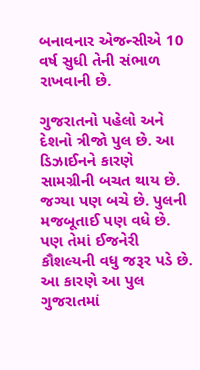બનાવનાર એજન્સીએ 10 વર્ષ સુધી તેની સંભાળ રાખવાની છે.

ગુજરાતનો પહેલો અને દેશનો ત્રીજો પુલ છે. આ ડિઝાઈનને કારણે સામગ્રીની બચત થાય છે. જગ્યા પણ બચે છે. પુલની મજબૂતાઈ પણ વધે છે. પણ તેમાં ઈજનેરી કૌશલ્યની વધુ જરૂર પડે છે. આ કારણે આ પુલ ગુજરાતમાં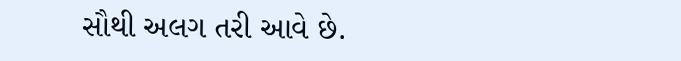સૌથી અલગ તરી આવે છે.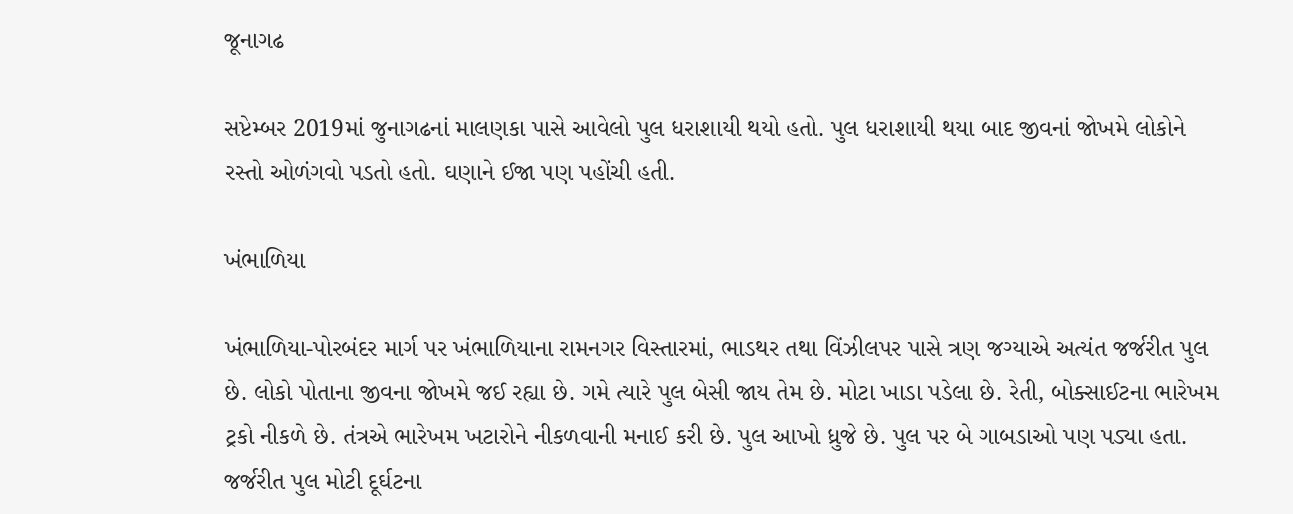જૂનાગઢ

સપ્ટેમ્બર 2019માં જુનાગઢનાં માલણકા પાસે આવેલો પુલ ધરાશાયી થયો હતો. પુલ ધરાશાયી થયા બાદ જીવનાં જોખમે લોકોને રસ્તો ઓળંગવો પડતો હતો. ઘણાને ઈજા પણ પહોંચી હતી.

ખંભાળિયા

ખંભાળિયા-પોરબંદર માર્ગ પર ખંભાળિયાના રામનગર વિસ્તારમાં, ભાડથર તથા વિંઝીલપર પાસે ત્રણ જગ્યાએ અત્યંત જર્જરીત પુલ છે. લોકો પોતાના જીવના જોખમે જઈ રહ્યા છે. ગમે ત્યારે પુલ બેસી જાય તેમ છે. મોટા ખાડા પડેલા છે. રેતી, બોક્સાઈટના ભારેખમ ટ્રકો નીકળે છે. તંત્રએ ભારેખમ ખટારોને નીકળવાની મનાઈ કરી છે. પુલ આખો ધ્રુજે છે. પુલ પર બે ગાબડાઓ પણ પડ્યા હતા. જર્જરીત પુલ મોટી દૂર્ઘટના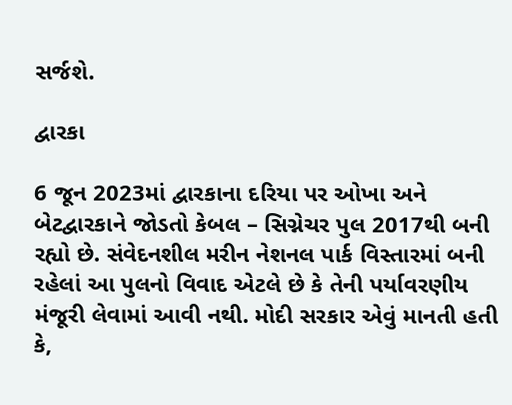સર્જશે.

દ્વારકા

6 જૂન 2023માં દ્વારકાના દરિયા પર ઓખા અને બેટદ્વારકાને જોડતો કેબલ – સિગ્નેચર પુલ 2017થી બની રહ્યો છે. સંવેદનશીલ મરીન નેશનલ પાર્ક વિસ્તારમાં બની રહેલાં આ પુલનો વિવાદ એટલે છે કે તેની પર્યાવરણીય મંજૂરી લેવામાં આવી નથી. મોદી સરકાર એવું માનતી હતી કે,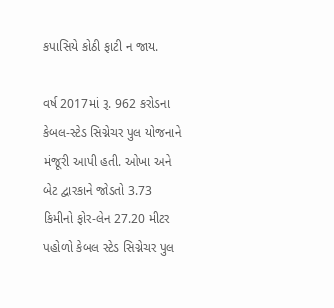કપાસિયે કોઠી ફાટી ન જાય.

વર્ષ 2017માં રૂ. 962 કરોડના કેબલ-સ્ટેડ સિગ્નેચર પુલ યોજનાને મંજૂરી આપી હતી. ઓખા અને બેટ દ્વારકાને જોડતો 3.73 કિમીનો ફોર-લેન 27.20 મીટર પહોળો કેબલ સ્ટેડ સિગ્નેચર પુલ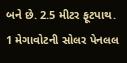બને છે. 2.5 મીટર ફૂટપાથ. 1 મેગાવોટની સોલર પેનલલ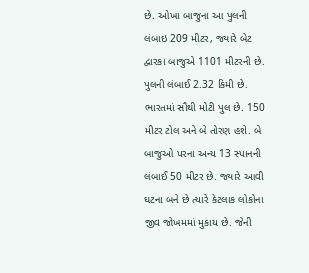છે. ઓખા બાજુના આ પુલની લંબાઇ 209 મીટર, જ્યારે બેટ દ્વારકા બાજુએ 1101 મીટરની છે. પુલની લંબાઈ 2.32 કિમી છે. ભારતમાં સૌથી મોટી પુલ છે. 150 મીટર ટોલ અને બે તોરણ હશે. બે બાજુઓ પરના અન્ય 13 સ્પાનની લંબાઈ 50 મીટર છે. જ્યારે આવી ઘટના બને છે ત્યારે કેટલાક લોકોના જીવ જોખમમાં મુકાય છે. જેની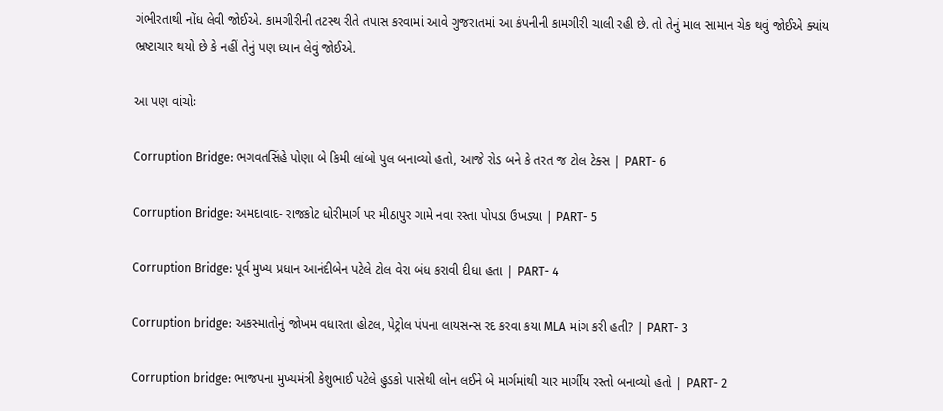ગંભીરતાથી નોંધ લેવી જોઈએ. કામગીરીની તટસ્થ રીતે તપાસ કરવામાં આવે ગુજરાતમાં આ કંપનીની કામગીરી ચાલી રહી છે. તો તેનું માલ સામાન ચેક થવું જોઈએ ક્યાંય ભ્રષ્ટાચાર થયો છે કે નહીં તેનું પણ ધ્યાન લેવું જોઈએ.

આ પણ વાંચોઃ

Corruption Bridge: ભગવતસિંહે પોણા બે કિમી લાંબો પુલ બનાવ્યો હતો, આજે રોડ બને કે તરત જ ટોલ ટેક્સ | PART- 6

Corruption Bridge: અમદાવાદ- રાજકોટ ધોરીમાર્ગ પર મીઠાપુર ગામે નવા રસ્તા પોપડા ઉખડ્યા | PART- 5

Corruption Bridge: પૂર્વ મુખ્ય પ્રધાન આનંદીબેન પટેલે ટોલ વેરા બંધ કરાવી દીધા હતા | PART- 4

Corruption bridge: અકસ્માતોનું જોખમ વધારતા હોટલ, પેટ્રોલ પંપના લાયસન્સ રદ કરવા કયા MLA માંગ કરી હતી? | PART- 3

Corruption bridge: ભાજપના મુખ્યમંત્રી કેશુભાઈ પટેલે હુડકો પાસેથી લોન લઈને બે માર્ગમાંથી ચાર માર્ગીય રસ્તો બનાવ્યો હતો | PART- 2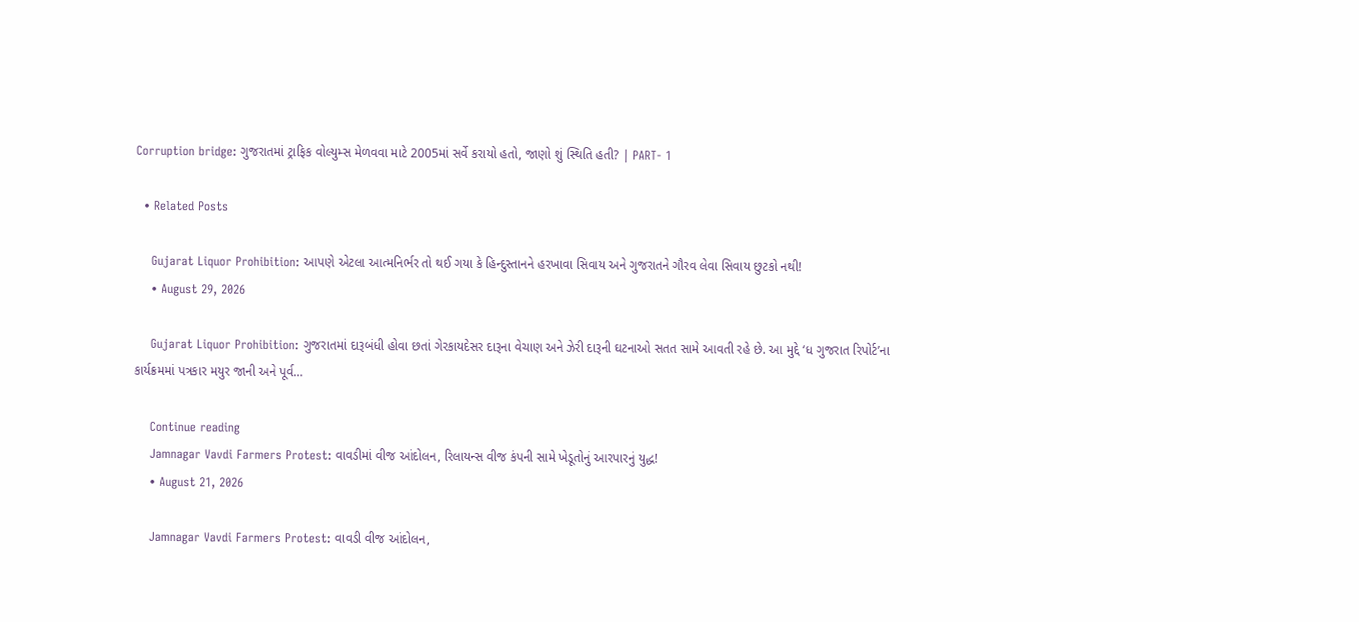Corruption bridge: ગુજરાતમાં ટ્રાફિક વોલ્યુમ્સ મેળવવા માટે 2005માં સર્વે કરાયો હતો, જાણો શું સ્થિતિ હતી? | PART- 1

  • Related Posts

    Gujarat Liquor Prohibition: આપણે એટલા આત્મનિર્ભર તો થઈ ગયા કે હિન્દુસ્તાનને હરખાવા સિવાય અને ગુજરાતને ગૌરવ લેવા સિવાય છુટકો નથી!
    • August 29, 2026

    Gujarat Liquor Prohibition: ગુજરાતમાં દારૂબંધી હોવા છતાં ગેરકાયદેસર દારૂના વેચાણ અને ઝેરી દારૂની ઘટનાઓ સતત સામે આવતી રહે છે. આ મુદ્દે ‘ધ ગુજરાત રિપોર્ટ’ના કાર્યક્રમમાં પત્રકાર મયુર જાની અને પૂર્વ…

    Continue reading
    Jamnagar Vavdi Farmers Protest: વાવડીમાં વીજ આંદોલન, રિલાયન્સ વીજ કંપની સામે ખેડૂતોનું આરપારનું યુદ્ધ!
    • August 21, 2026

    Jamnagar Vavdi Farmers Protest: વાવડી વીજ આંદોલન,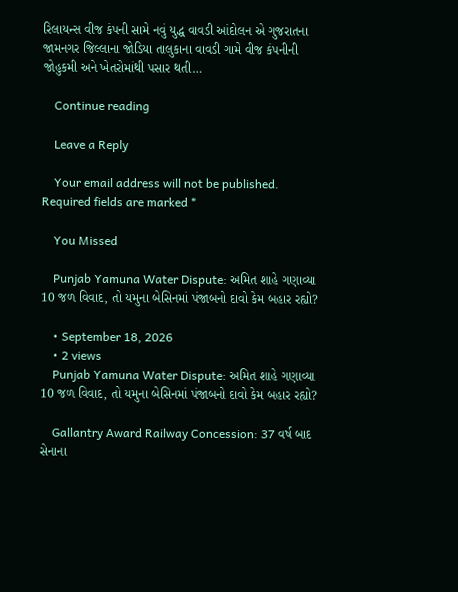રિલાયન્સ વીજ કંપની સામે નવું યુદ્ધ વાવડી આંદોલન એ ગુજરાતના જામનગર જિલ્લાના જોડિયા તાલુકાના વાવડી ગામે વીજ કંપનીની જોહુકમી અને ખેતરોમાંથી પસાર થતી…

    Continue reading

    Leave a Reply

    Your email address will not be published. Required fields are marked *

    You Missed

    Punjab Yamuna Water Dispute: અમિત શાહે ગણાવ્યા 10 જળ વિવાદ, તો યમુના બેસિનમાં પંજાબનો દાવો કેમ બહાર રહ્યો?

    • September 18, 2026
    • 2 views
    Punjab Yamuna Water Dispute: અમિત શાહે ગણાવ્યા 10 જળ વિવાદ, તો યમુના બેસિનમાં પંજાબનો દાવો કેમ બહાર રહ્યો?

    Gallantry Award Railway Concession: 37 વર્ષ બાદ સેનાના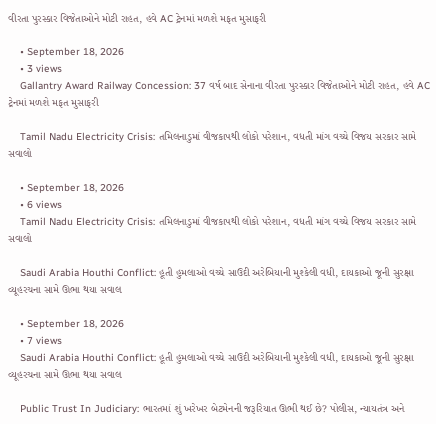વીરતા પુરસ્કાર વિજેતાઓને મોટી રાહત, હવે AC ટ્રેનમાં મળશે મફત મુસાફરી

    • September 18, 2026
    • 3 views
    Gallantry Award Railway Concession: 37 વર્ષ બાદ સેનાના વીરતા પુરસ્કાર વિજેતાઓને મોટી રાહત, હવે AC ટ્રેનમાં મળશે મફત મુસાફરી

    Tamil Nadu Electricity Crisis: તમિલનાડુમાં વીજકાપથી લોકો પરેશાન, વધતી માંગ વચ્ચે વિજય સરકાર સામે સવાલો

    • September 18, 2026
    • 6 views
    Tamil Nadu Electricity Crisis: તમિલનાડુમાં વીજકાપથી લોકો પરેશાન, વધતી માંગ વચ્ચે વિજય સરકાર સામે સવાલો

    Saudi Arabia Houthi Conflict: હૂતી હુમલાઓ વચ્ચે સાઉદી અરેબિયાની મુશ્કેલી વધી, દાયકાઓ જૂની સુરક્ષા વ્યૂહરચના સામે ઊભા થયા સવાલ

    • September 18, 2026
    • 7 views
    Saudi Arabia Houthi Conflict: હૂતી હુમલાઓ વચ્ચે સાઉદી અરેબિયાની મુશ્કેલી વધી, દાયકાઓ જૂની સુરક્ષા વ્યૂહરચના સામે ઊભા થયા સવાલ

    Public Trust In Judiciary: ભારતમાં શું ખરેખર બેટમેનની જરૂરિયાત ઊભી થઈ છે? પોલીસ, ન્યાયતંત્ર અને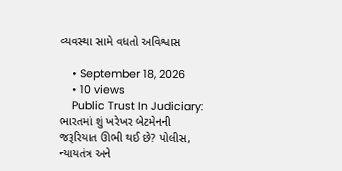વ્યવસ્થા સામે વધતો અવિશ્વાસ

    • September 18, 2026
    • 10 views
    Public Trust In Judiciary: ભારતમાં શું ખરેખર બેટમેનની જરૂરિયાત ઊભી થઈ છે? પોલીસ, ન્યાયતંત્ર અને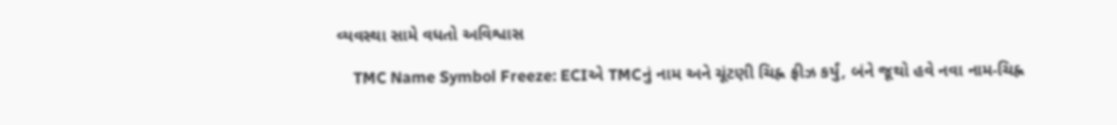વ્યવસ્થા સામે વધતો અવિશ્વાસ

    TMC Name Symbol Freeze: ECIએ TMCનું નામ અને ચૂંટણી ચિહ્ન ફ્રીઝ કર્યું, બંને જૂથો હવે નવા નામ-ચિહ્ન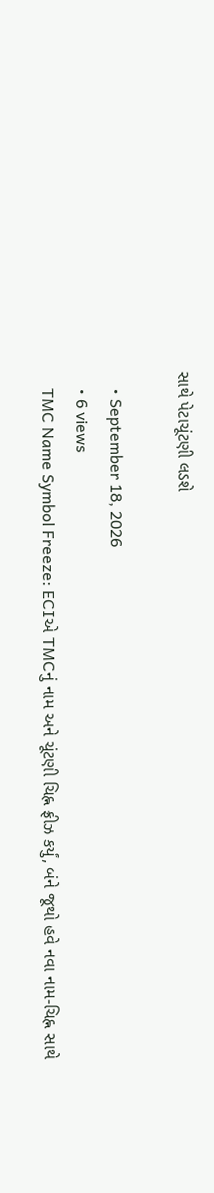સાથે પેટાચૂંટણી લડશે

    • September 18, 2026
    • 6 views
    TMC Name Symbol Freeze: ECIએ TMCનું નામ અને ચૂંટણી ચિહ્ન ફ્રીઝ કર્યું, બંને જૂથો હવે નવા નામ-ચિહ્ન સાથે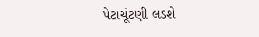પેટાચૂંટણી લડશે